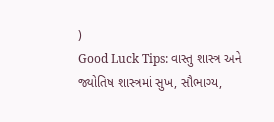)
Good Luck Tips: વાસ્તુ શાસ્ત્ર અને જ્યોતિષ શાસ્ત્રમાં સુખ, સૌભાગ્ય,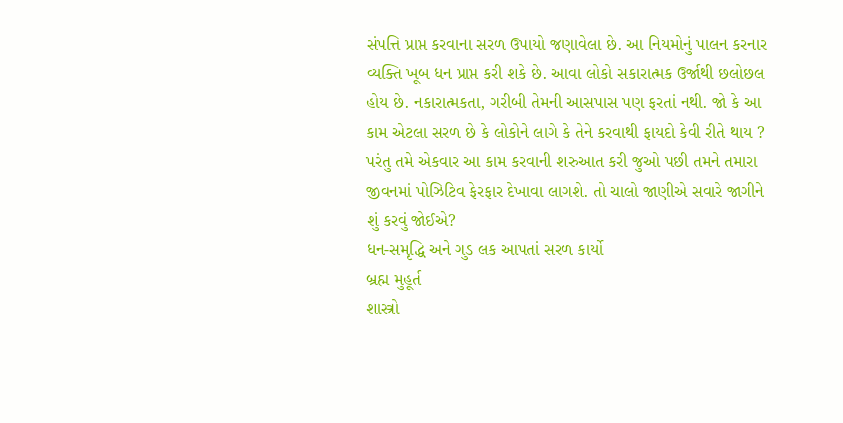સંપત્તિ પ્રાપ્ત કરવાના સરળ ઉપાયો જણાવેલા છે. આ નિયમોનું પાલન કરનાર વ્યક્તિ ખૂબ ધન પ્રાપ્ત કરી શકે છે. આવા લોકો સકારાત્મક ઉર્જાથી છલોછલ હોય છે. નકારાત્મકતા, ગરીબી તેમની આસપાસ પણ ફરતાં નથી. જો કે આ કામ એટલા સરળ છે કે લોકોને લાગે કે તેને કરવાથી ફાયદો કેવી રીતે થાય ? પરંતુ તમે એકવાર આ કામ કરવાની શરુઆત કરી જુઓ પછી તમને તમારા જીવનમાં પોઝિટિવ ફેરફાર દેખાવા લાગશે. તો ચાલો જાણીએ સવારે જાગીને શું કરવું જોઈએ?
ધન-સમૃદ્ધિ અને ગુડ લક આપતાં સરળ કાર્યો
બ્રહ્મ મુહૂર્ત
શાસ્ત્રો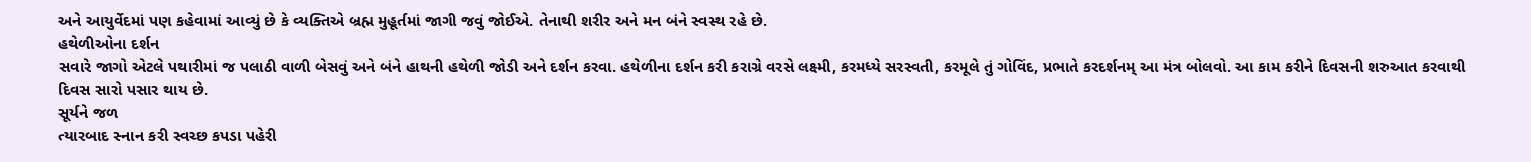અને આયુર્વેદમાં પણ કહેવામાં આવ્યું છે કે વ્યક્તિએ બ્રહ્મ મુહૂર્તમાં જાગી જવું જોઈએ. તેનાથી શરીર અને મન બંને સ્વસ્થ રહે છે.
હથેળીઓના દર્શન
સવારે જાગો એટલે પથારીમાં જ પલાઠી વાળી બેસવું અને બંને હાથની હથેળી જોડી અને દર્શન કરવા. હથેળીના દર્શન કરી કરાગ્રે વરસે લક્ષ્મી, કરમધ્યે સરસ્વતી, કરમૂલે તું ગોવિંદ, પ્રભાતે કરદર્શનમ્ આ મંત્ર બોલવો. આ કામ કરીને દિવસની શરુઆત કરવાથી દિવસ સારો પસાર થાય છે.
સૂર્યને જળ
ત્યારબાદ સ્નાન કરી સ્વચ્છ કપડા પહેરી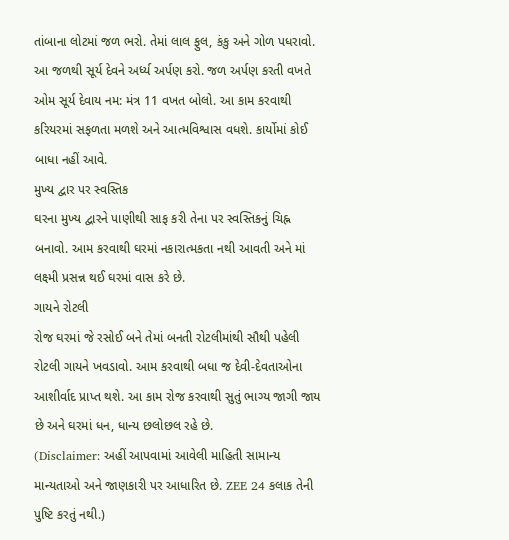તાંબાના લોટમાં જળ ભરો. તેમાં લાલ ફુલ, કંકુ અને ગોળ પધરાવો. આ જળથી સૂર્ય દેવને અર્ધ્ય અર્પણ કરો. જળ અર્પણ કરતી વખતે ઓમ સૂર્ય દેવાય નમ: મંત્ર 11 વખત બોલો. આ કામ કરવાથી કરિયરમાં સફળતા મળશે અને આત્મવિશ્વાસ વધશે. કાર્યોમાં કોઈ બાધા નહીં આવે.
મુખ્ય દ્વાર પર સ્વસ્તિક
ઘરના મુખ્ય દ્વારને પાણીથી સાફ કરી તેના પર સ્વસ્તિકનું ચિહ્ન બનાવો. આમ કરવાથી ઘરમાં નકારાત્મકતા નથી આવતી અને માં લક્ષ્મી પ્રસન્ન થઈ ઘરમાં વાસ કરે છે.
ગાયને રોટલી
રોજ ઘરમાં જે રસોઈ બને તેમાં બનતી રોટલીમાંથી સૌથી પહેલી રોટલી ગાયને ખવડાવો. આમ કરવાથી બધા જ દેવી-દેવતાઓના આશીર્વાદ પ્રાપ્ત થશે. આ કામ રોજ કરવાથી સુતું ભાગ્ય જાગી જાય છે અને ઘરમાં ધન, ધાન્ય છલોછલ રહે છે.
(Disclaimer: અહીં આપવામાં આવેલી માહિતી સામાન્ય માન્યતાઓ અને જાણકારી પર આધારિત છે. ZEE 24 કલાક તેની પુષ્ટિ કરતું નથી.)